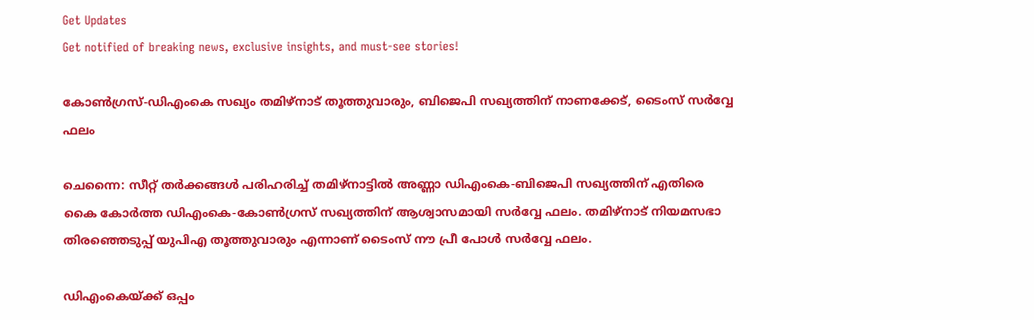Get Updates
Get notified of breaking news, exclusive insights, and must-see stories!

കോൺഗ്രസ്-ഡിഎംകെ സഖ്യം തമിഴ്നാട് തൂത്തുവാരും, ബിജെപി സഖ്യത്തിന് നാണക്കേട്, ടൈംസ് സർവ്വേ ഫലം

ചെന്നൈ: സീറ്റ് തര്‍ക്കങ്ങള്‍ പരിഹരിച്ച് തമിഴ്‌നാട്ടില്‍ അണ്ണാ ഡിഎംകെ-ബിജെപി സഖ്യത്തിന് എതിരെ കൈ കോര്‍ത്ത ഡിഎംകെ-കോണ്‍ഗ്രസ് സഖ്യത്തിന് ആശ്വാസമായി സര്‍വ്വേ ഫലം. തമിഴ്‌നാട് നിയമസഭാ തിരഞ്ഞെടുപ്പ് യുപിഎ തൂത്തുവാരും എന്നാണ് ടൈംസ് നൗ പ്രീ പോള്‍ സര്‍വ്വേ ഫലം.

ഡിഎംകെയ്ക്ക് ഒപ്പം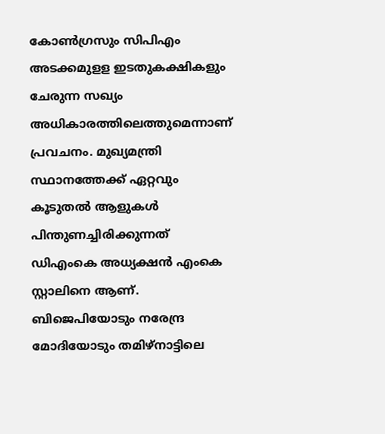കോണ്‍ഗ്രസും സിപിഎം അടക്കമുളള ഇടതുകക്ഷികളും ചേരുന്ന സഖ്യം അധികാരത്തിലെത്തുമെന്നാണ് പ്രവചനം. മുഖ്യമന്ത്രി സ്ഥാനത്തേക്ക് ഏറ്റവും കൂടുതല്‍ ആളുകള്‍ പിന്തുണച്ചിരിക്കുന്നത് ഡിഎംകെ അധ്യക്ഷന്‍ എംകെ സ്റ്റാലിനെ ആണ്. ബിജെപിയോടും നരേന്ദ്ര മോദിയോടും തമിഴ്നാട്ടിലെ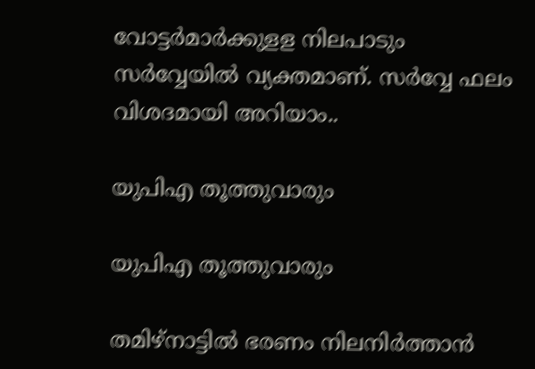വോട്ടർമാർക്കുളള നിലപാടും സർവ്വേയിൽ വ്യക്തമാണ്. സര്‍വ്വേ ഫലം വിശദമായി അറിയാം..

യുപിഎ തൂത്തുവാരും

യുപിഎ തൂത്തുവാരും

തമിഴ്‌നാട്ടില്‍ ഭരണം നിലനിര്‍ത്താന്‍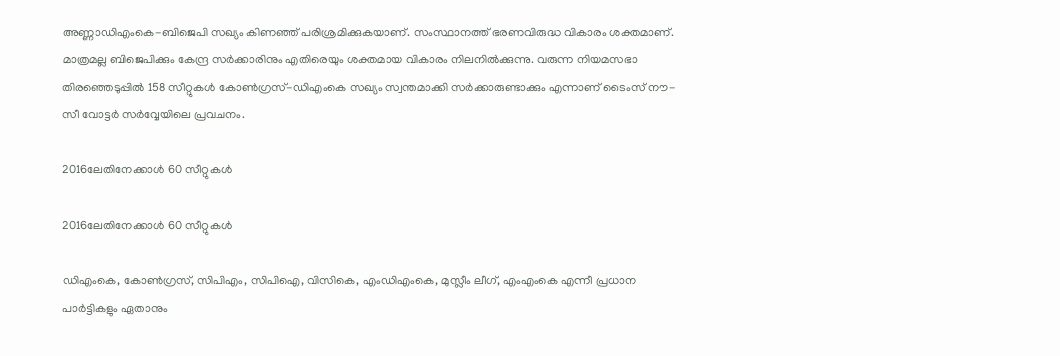അണ്ണാഡിഎംകെ-ബിജെപി സഖ്യം കിണഞ്ഞ് പരിശ്രമിക്കുകയാണ്. സംസ്ഥാനത്ത് ഭരണവിരുദ്ധ വികാരം ശക്തമാണ്. മാത്രമല്ല ബിജെപിക്കും കേന്ദ്ര സര്‍ക്കാരിനും എതിരെയും ശക്തമായ വികാരം നിലനില്‍ക്കുന്നു. വരുന്ന നിയമസഭാ തിരഞ്ഞെടുപ്പില്‍ 158 സീറ്റുകള്‍ കോണ്‍ഗ്രസ്-ഡിഎംകെ സഖ്യം സ്വന്തമാക്കി സര്‍ക്കാരുണ്ടാക്കും എന്നാണ് ടൈംസ് നൗ-സീ വോട്ടര്‍ സര്‍വ്വേയിലെ പ്രവചനം.

2016ലേതിനേക്കാള്‍ 60 സീറ്റുകള്‍

2016ലേതിനേക്കാള്‍ 60 സീറ്റുകള്‍

ഡിഎംകെ, കോണ്‍ഗ്രസ്, സിപിഎം, സിപിഐ, വിസികെ, എംഡിഎംകെ, മുസ്ലീം ലീഗ്, എംഎംകെ എന്നീ പ്രധാന പാര്‍ട്ടികളും ഏതാനും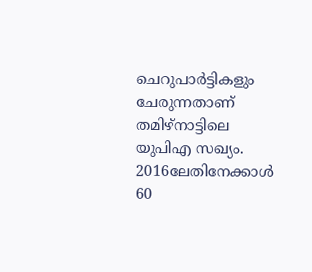ചെറുപാര്‍ട്ടികളും ചേരുന്നതാണ് തമിഴ്‌നാട്ടിലെ യുപിഎ സഖ്യം. 2016ലേതിനേക്കാള്‍ 60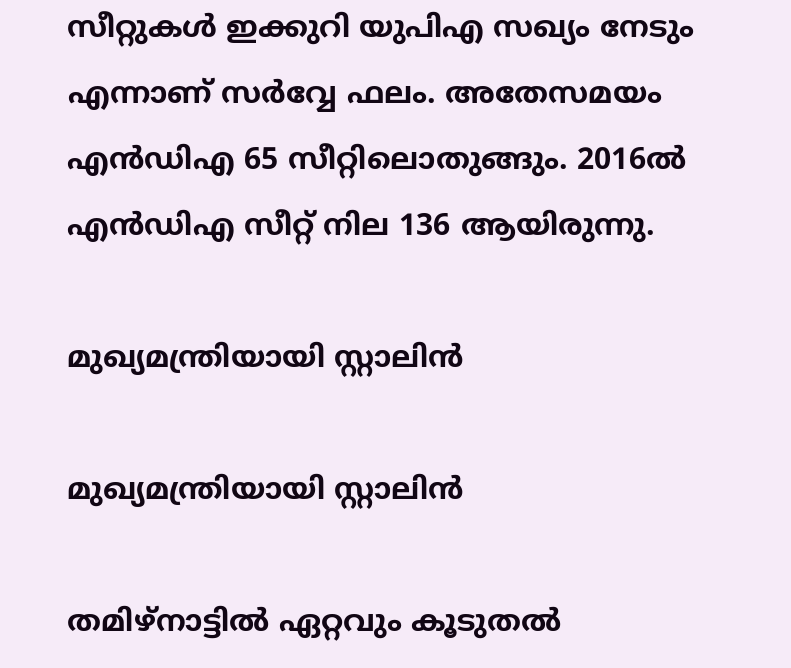സീറ്റുകള്‍ ഇക്കുറി യുപിഎ സഖ്യം നേടും എന്നാണ് സര്‍വ്വേ ഫലം. അതേസമയം എന്‍ഡിഎ 65 സീറ്റിലൊതുങ്ങും. 2016ല്‍ എന്‍ഡിഎ സീറ്റ് നില 136 ആയിരുന്നു.

മുഖ്യമന്ത്രിയായി സ്റ്റാലിൻ

മുഖ്യമന്ത്രിയായി സ്റ്റാലിൻ

തമിഴ്‌നാട്ടില്‍ ഏറ്റവും കൂടുതല്‍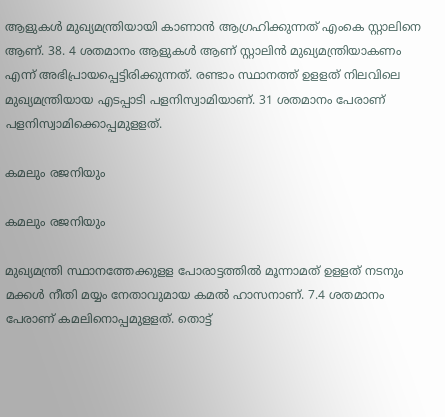ആളുകള്‍ മുഖ്യമന്ത്രിയായി കാണാന്‍ ആഗ്രഹിക്കുന്നത് എംകെ സ്റ്റാലിനെ ആണ്. 38. 4 ശതമാനം ആളുകള്‍ ആണ് സ്റ്റാലിന്‍ മുഖ്യമന്ത്രിയാകണം എന്ന് അഭിപ്രായപ്പെട്ടിരിക്കുന്നത്. രണ്ടാം സ്ഥാനത്ത് ഉളളത് നിലവിലെ മുഖ്യമന്ത്രിയായ എടപ്പാടി പളനിസ്വാമിയാണ്. 31 ശതമാനം പേരാണ് പളനിസ്വാമിക്കൊപ്പമുളളത്.

കമലും രജനിയും

കമലും രജനിയും

മുഖ്യമന്ത്രി സ്ഥാനത്തേക്കുളള പോരാട്ടത്തില്‍ മൂന്നാമത് ഉളളത് നടനും മക്കള്‍ നീതി മയ്യം നേതാവുമായ കമല്‍ ഹാസനാണ്. 7.4 ശതമാനം പേരാണ് കമലിനൊപ്പമുളളത്. തൊട്ട്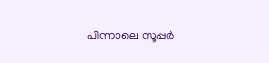പിന്നാലെ സൂപ്പര്‍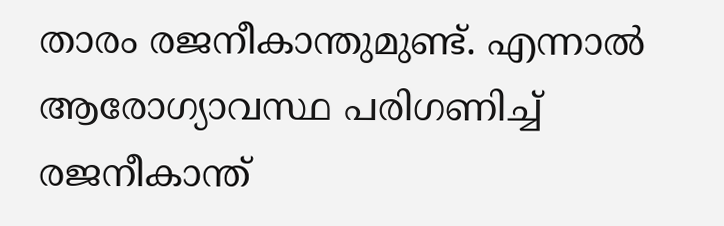താരം രജനീകാന്തുമുണ്ട്. എന്നാല്‍ ആരോഗ്യാവസ്ഥ പരിഗണിച്ച് രജനീകാന്ത്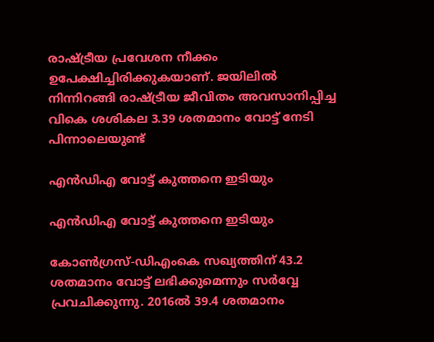രാഷ്ട്രീയ പ്രവേശന നീക്കം ഉപേക്ഷിച്ചിരിക്കുകയാണ്. ജയിലില്‍ നിന്നിറങ്ങി രാഷ്ട്രീയ ജീവിതം അവസാനിപ്പിച്ച വികെ ശശികല 3.39 ശതമാനം വോട്ട് നേടി പിന്നാലെയുണ്ട്

എൻഡിഎ വോട്ട് കുത്തനെ ഇടിയും

എൻഡിഎ വോട്ട് കുത്തനെ ഇടിയും

കോണ്‍ഗ്രസ്-ഡിഎംകെ സഖ്യത്തിന് 43.2 ശതമാനം വോട്ട് ലഭിക്കുമെന്നും സര്‍വ്വേ പ്രവചിക്കുന്നു. 2016ല്‍ 39.4 ശതമാനം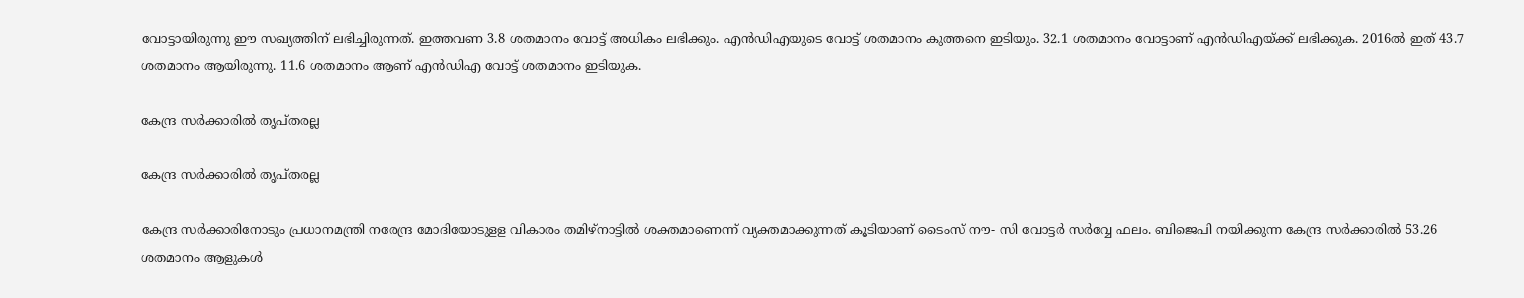വോട്ടായിരുന്നു ഈ സഖ്യത്തിന് ലഭിച്ചിരുന്നത്. ഇത്തവണ 3.8 ശതമാനം വോട്ട് അധികം ലഭിക്കും. എന്‍ഡിഎയുടെ വോട്ട് ശതമാനം കുത്തനെ ഇടിയും. 32.1 ശതമാനം വോട്ടാണ് എന്‍ഡിഎയ്ക്ക് ലഭിക്കുക. 2016ല്‍ ഇത് 43.7 ശതമാനം ആയിരുന്നു. 11.6 ശതമാനം ആണ് എന്‍ഡിഎ വോട്ട് ശതമാനം ഇടിയുക.

കേന്ദ്ര സര്‍ക്കാരില്‍ തൃപ്തരല്ല

കേന്ദ്ര സര്‍ക്കാരില്‍ തൃപ്തരല്ല

കേന്ദ്ര സര്‍ക്കാരിനോടും പ്രധാനമന്ത്രി നരേന്ദ്ര മോദിയോടുളള വികാരം തമിഴ്‌നാട്ടില്‍ ശക്തമാണെന്ന് വ്യക്തമാക്കുന്നത് കൂടിയാണ് ടൈംസ് നൗ- സി വോട്ടര്‍ സര്‍വ്വേ ഫലം. ബിജെപി നയിക്കുന്ന കേന്ദ്ര സര്‍ക്കാരില്‍ 53.26 ശതമാനം ആളുകള്‍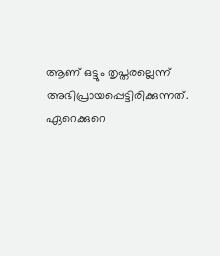ആണ് ഒട്ടും തൃപ്തരല്ലെന്ന് അഭിപ്രായപ്പെട്ടിരിക്കുന്നത്. ഏറെക്കുറെ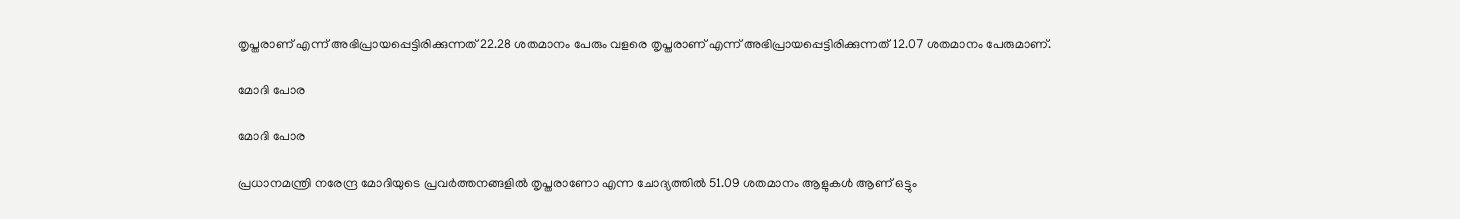തൃപ്തരാണ് എന്ന് അഭിപ്രായപ്പെട്ടിരിക്കുന്നത് 22.28 ശതമാനം പേരും വളരെ തൃപ്തരാണ് എന്ന് അഭിപ്രായപ്പെട്ടിരിക്കുന്നത് 12.07 ശതമാനം പേരുമാണ്.

മോദി പോര

മോദി പോര

പ്രധാനമന്ത്രി നരേന്ദ്ര മോദിയുടെ പ്രവര്‍ത്തനങ്ങളില്‍ തൃപ്തരാണോ എന്ന ചോദ്യത്തില്‍ 51.09 ശതമാനം ആളുകള്‍ ആണ് ഒട്ടും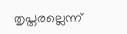തൃപ്തരല്ലെന്ന്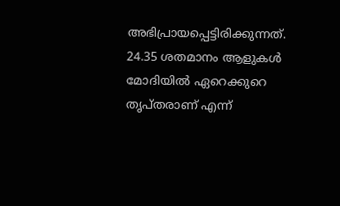അഭിപ്രായപ്പെട്ടിരിക്കുന്നത്. 24.35 ശതമാനം ആളുകള്‍ മോദിയില്‍ ഏറെക്കുറെ തൃപ്തരാണ് എന്ന്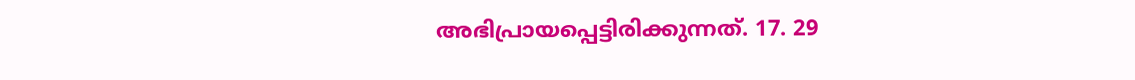അഭിപ്രായപ്പെട്ടിരിക്കുന്നത്. 17. 29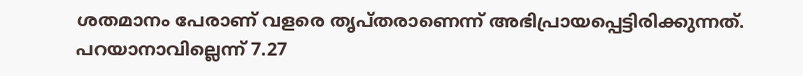ശതമാനം പേരാണ് വളരെ തൃപ്തരാണെന്ന് അഭിപ്രായപ്പെട്ടിരിക്കുന്നത്. പറയാനാവില്ലെന്ന് 7.27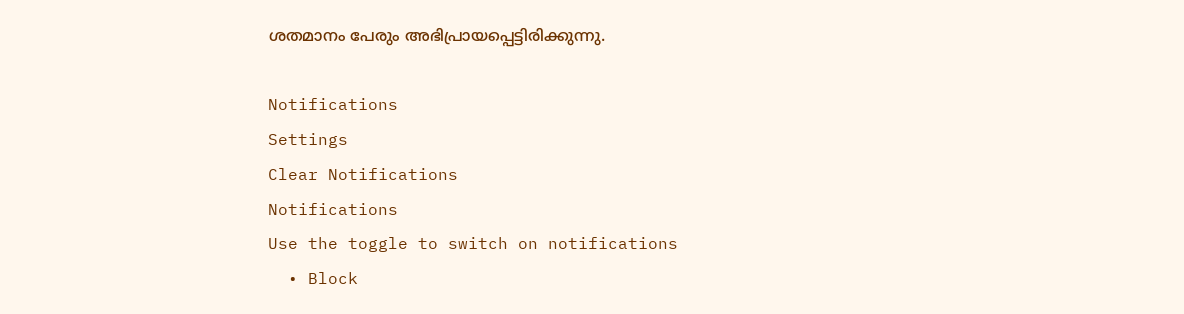ശതമാനം പേരും അഭിപ്രായപ്പെട്ടിരിക്കുന്നു.

Notifications
Settings
Clear Notifications
Notifications
Use the toggle to switch on notifications
  • Block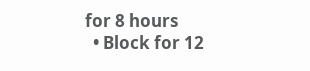for 8 hours
  • Block for 12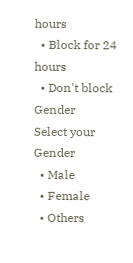hours
  • Block for 24 hours
  • Don't block
Gender
Select your Gender
  • Male
  • Female
  • Others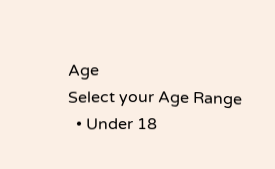Age
Select your Age Range
  • Under 18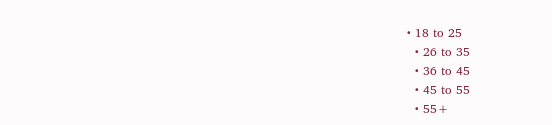• 18 to 25
  • 26 to 35
  • 36 to 45
  • 45 to 55
  • 55+